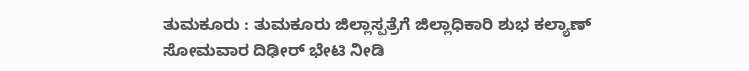ತುಮಕೂರು : ತುಮಕೂರು ಜಿಲ್ಲಾಸ್ಪತ್ರೆಗೆ ಜಿಲ್ಲಾಧಿಕಾರಿ ಶುಭ ಕಲ್ಯಾಣ್ ಸೋಮವಾರ ದಿಢೀರ್ ಭೇಟಿ ನೀಡಿ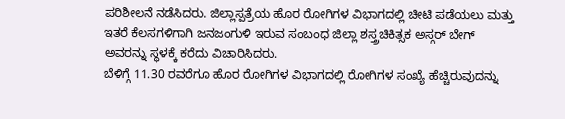ಪರಿಶೀಲನೆ ನಡೆಸಿದರು. ಜಿಲ್ಲಾಸ್ಪತ್ರೆಯ ಹೊರ ರೋಗಿಗಳ ವಿಭಾಗದಲ್ಲಿ ಚೀಟಿ ಪಡೆಯಲು ಮತ್ತು ಇತರೆ ಕೆಲಸಗಳಿಗಾಗಿ ಜನಜಂಗುಳಿ ಇರುವ ಸಂಬಂಧ ಜಿಲ್ಲಾ ಶಸ್ತ್ರಚಿಕಿತ್ಸಕ ಅಸ್ಗರ್ ಬೇಗ್ ಅವರನ್ನು ಸ್ಥಳಕ್ಕೆ ಕರೆದು ವಿಚಾರಿಸಿದರು.
ಬೆಳಿಗ್ಗೆ 11.30 ರವರೆಗೂ ಹೊರ ರೋಗಿಗಳ ವಿಭಾಗದಲ್ಲಿ ರೋಗಿಗಳ ಸಂಖ್ಯೆ ಹೆಚ್ಚಿರುವುದನ್ನು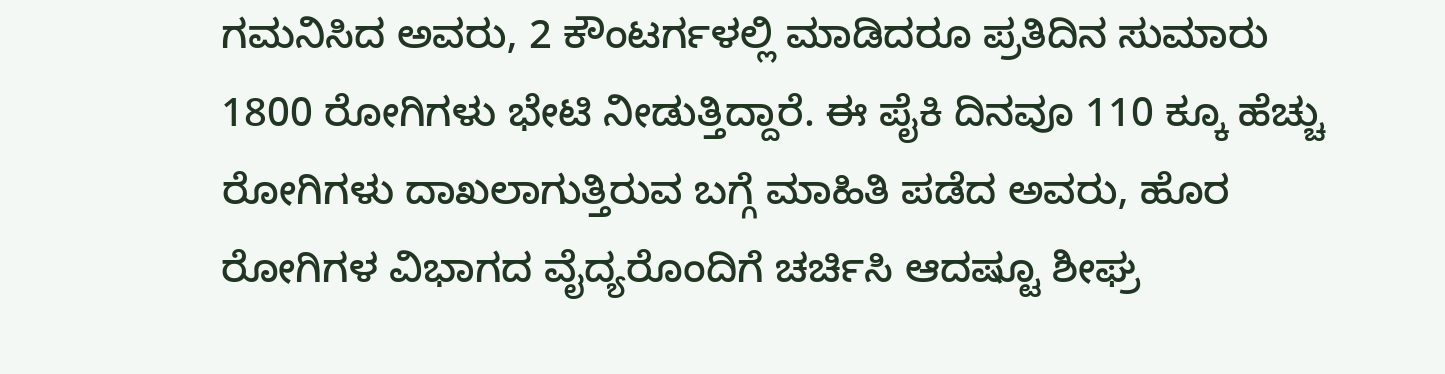ಗಮನಿಸಿದ ಅವರು, 2 ಕೌಂಟರ್ಗಳಲ್ಲಿ ಮಾಡಿದರೂ ಪ್ರತಿದಿನ ಸುಮಾರು 1800 ರೋಗಿಗಳು ಭೇಟಿ ನೀಡುತ್ತಿದ್ದಾರೆ. ಈ ಪೈಕಿ ದಿನವೂ 110 ಕ್ಕೂ ಹೆಚ್ಚು ರೋಗಿಗಳು ದಾಖಲಾಗುತ್ತಿರುವ ಬಗ್ಗೆ ಮಾಹಿತಿ ಪಡೆದ ಅವರು, ಹೊರ ರೋಗಿಗಳ ವಿಭಾಗದ ವೈದ್ಯರೊಂದಿಗೆ ಚರ್ಚಿಸಿ ಆದಷ್ಟೂ ಶೀಘ್ರ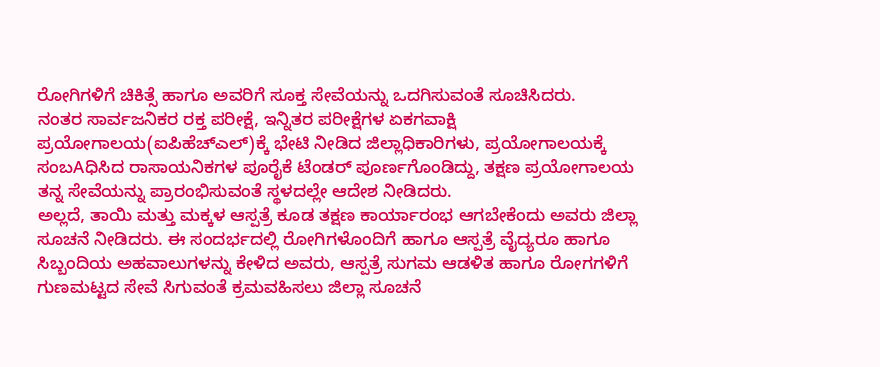ರೋಗಿಗಳಿಗೆ ಚಿಕಿತ್ಸೆ ಹಾಗೂ ಅವರಿಗೆ ಸೂಕ್ತ ಸೇವೆಯನ್ನು ಒದಗಿಸುವಂತೆ ಸೂಚಿಸಿದರು.
ನಂತರ ಸಾರ್ವಜನಿಕರ ರಕ್ತ ಪರೀಕ್ಷೆ, ಇನ್ನಿತರ ಪರೀಕ್ಷೆಗಳ ಏಕಗವಾಕ್ಷಿ ಪ್ರಯೋಗಾಲಯ(ಐಪಿಹೆಚ್ಎಲ್)ಕ್ಕೆ ಭೇಟಿ ನೀಡಿದ ಜಿಲ್ಲಾಧಿಕಾರಿಗಳು, ಪ್ರಯೋಗಾಲಯಕ್ಕೆ ಸಂಬAಧಿಸಿದ ರಾಸಾಯನಿಕಗಳ ಪೂರೈಕೆ ಟೆಂಡರ್ ಪೂರ್ಣಗೊಂಡಿದ್ದು, ತಕ್ಷಣ ಪ್ರಯೋಗಾಲಯ ತನ್ನ ಸೇವೆಯನ್ನು ಪ್ರಾರಂಭಿಸುವಂತೆ ಸ್ಥಳದಲ್ಲೇ ಆದೇಶ ನೀಡಿದರು.
ಅಲ್ಲದೆ, ತಾಯಿ ಮತ್ತು ಮಕ್ಕಳ ಆಸ್ಪತ್ರೆ ಕೂಡ ತಕ್ಷಣ ಕಾರ್ಯಾರಂಭ ಆಗಬೇಕೆಂದು ಅವರು ಜಿಲ್ಲಾ ಸೂಚನೆ ನೀಡಿದರು. ಈ ಸಂದರ್ಭದಲ್ಲಿ ರೋಗಿಗಳೊಂದಿಗೆ ಹಾಗೂ ಆಸ್ಪತ್ರೆ ವೈದ್ಯರೂ ಹಾಗೂ ಸಿಬ್ಬಂದಿಯ ಅಹವಾಲುಗಳನ್ನು ಕೇಳಿದ ಅವರು, ಆಸ್ಪತ್ರೆ ಸುಗಮ ಆಡಳಿತ ಹಾಗೂ ರೋಗಗಳಿಗೆ ಗುಣಮಟ್ಟದ ಸೇವೆ ಸಿಗುವಂತೆ ಕ್ರಮವಹಿಸಲು ಜಿಲ್ಲಾ ಸೂಚನೆ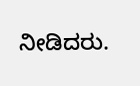ನೀಡಿದರು.